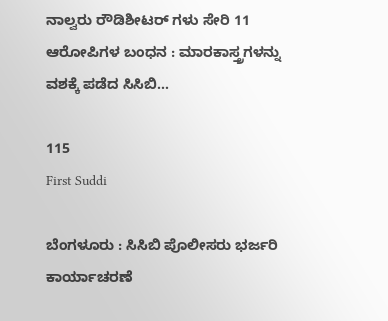ನಾಲ್ವರು ರೌಡಿಶೀಟರ್ ಗಳು ಸೇರಿ 11 ಆರೋಪಿಗಳ ಬಂಧನ : ಮಾರಕಾಸ್ತ್ರಗಳನ್ನು ವಶಕ್ಕೆ ಪಡೆದ ಸಿಸಿಬಿ…

115
First Suddi

ಬೆಂಗಳೂರು : ಸಿಸಿಬಿ ಪೊಲೀಸರು ಭರ್ಜರಿ ಕಾರ್ಯಾಚರಣೆ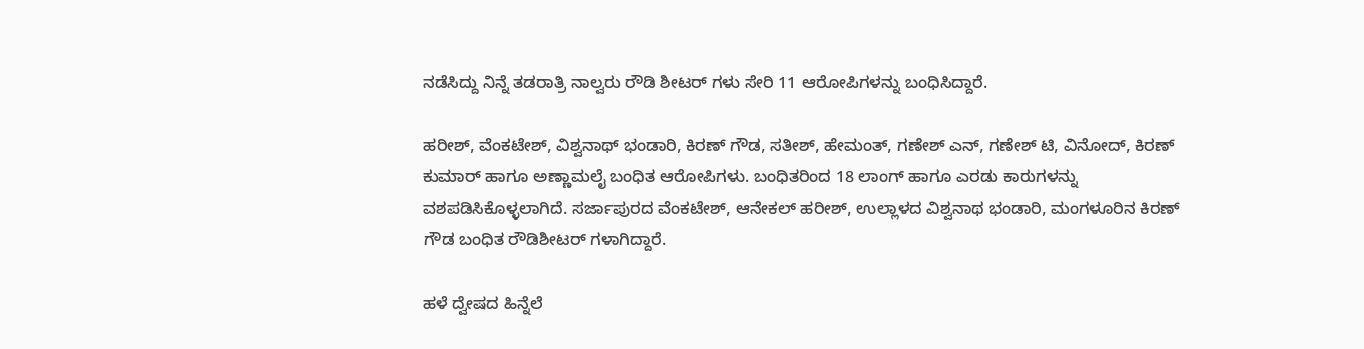ನಡೆಸಿದ್ದು ನಿನ್ನೆ ತಡರಾತ್ರಿ ನಾಲ್ವರು ರೌಡಿ ಶೀಟರ್ ಗಳು ಸೇರಿ 11 ಆರೋಪಿಗಳನ್ನು ಬಂಧಿಸಿದ್ದಾರೆ.

ಹರೀಶ್, ವೆಂಕಟೇಶ್, ವಿಶ್ವನಾಥ್ ಭಂಡಾರಿ, ಕಿರಣ್ ಗೌಡ, ಸತೀಶ್, ಹೇಮಂತ್, ಗಣೇಶ್ ಎನ್, ಗಣೇಶ್ ಟಿ, ವಿನೋದ್, ಕಿರಣ್ ಕುಮಾರ್ ಹಾಗೂ ಅಣ್ಣಾಮಲೈ ಬಂಧಿತ ಆರೋಪಿಗಳು. ಬಂಧಿತರಿಂದ 18 ಲಾಂಗ್ ಹಾಗೂ ಎರಡು ಕಾರುಗಳನ್ನು ವಶಪಡಿಸಿಕೊಳ್ಳಲಾಗಿದೆ. ಸರ್ಜಾಪುರದ ವೆಂಕಟೇಶ್, ಆನೇಕಲ್ ಹರೀಶ್, ಉಲ್ಲಾಳದ ವಿಶ್ವನಾಥ ಭಂಡಾರಿ, ಮಂಗಳೂರಿನ ಕಿರಣ್ ಗೌಡ ಬಂಧಿತ ರೌಡಿಶೀಟರ್ ಗಳಾಗಿದ್ದಾರೆ.

ಹಳೆ ದ್ವೇಷದ ಹಿನ್ನೆಲೆ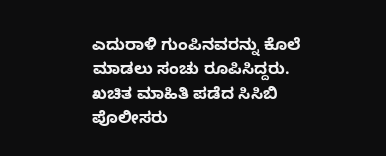ಎದುರಾಳಿ ಗುಂಪಿನವರನ್ನು ಕೊಲೆ ಮಾಡಲು ಸಂಚು ರೂಪಿಸಿದ್ದರು. ಖಚಿತ ಮಾಹಿತಿ ಪಡೆದ ಸಿಸಿಬಿ ಪೊಲೀಸರು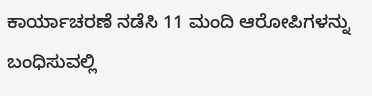ಕಾರ್ಯಾಚರಣೆ ನಡೆಸಿ 11 ಮಂದಿ ಆರೋಪಿಗಳನ್ನು ಬಂಧಿಸುವಲ್ಲಿ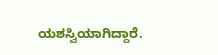ಯಶಸ್ವಿಯಾಗಿದ್ದಾರೆ.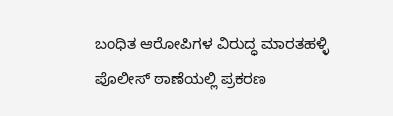ಬಂಧಿತ ಆರೋಪಿಗಳ ವಿರುದ್ಧ ಮಾರತಹಳ್ಳಿ ಪೊಲೀಸ್ ಠಾಣೆಯಲ್ಲಿ ಪ್ರಕರಣ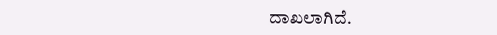ದಾಖಲಾಗಿದೆ.